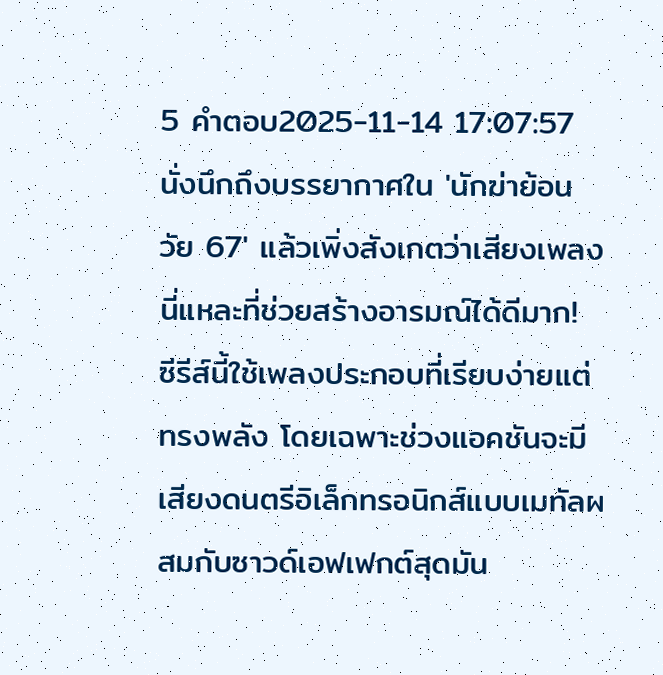5 คำตอบ2025-11-14 17:07:57
นั่งนึกถึงบรรยากาศใน 'นักฆ่าย้อนวัย 67' แล้วเพิ่งสังเกตว่าเสียงเพลงนี่แหละที่ช่วยสร้างอารมณ์ได้ดีมาก! ซีรีส์นี้ใช้เพลงประกอบที่เรียบง่ายแต่ทรงพลัง โดยเฉพาะช่วงแอคชันจะมีเสียงดนตรีอิเล็กทรอนิกส์แบบเมทัลผสมกับซาวด์เอฟเฟกต์สุดมัน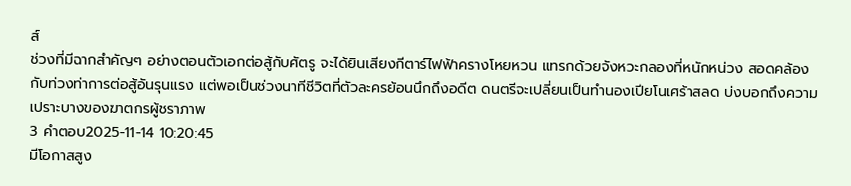ส์
ช่วงที่มีฉากสำคัญๆ อย่างตอนตัวเอกต่อสู้กับศัตรู จะได้ยินเสียงกีตาร์ไฟฟ้าครางโหยหวน แทรกด้วยจังหวะกลองที่หนักหน่วง สอดคล้องกับท่วงท่าการต่อสู้อันรุนแรง แต่พอเป็นช่วงนาทีชีวิตที่ตัวละครย้อนนึกถึงอดีต ดนตรีจะเปลี่ยนเป็นทำนองเปียโนเศร้าสลด บ่งบอกถึงความเปราะบางของฆาตกรผู้ชราภาพ
3 คำตอบ2025-11-14 10:20:45
มีโอกาสสูง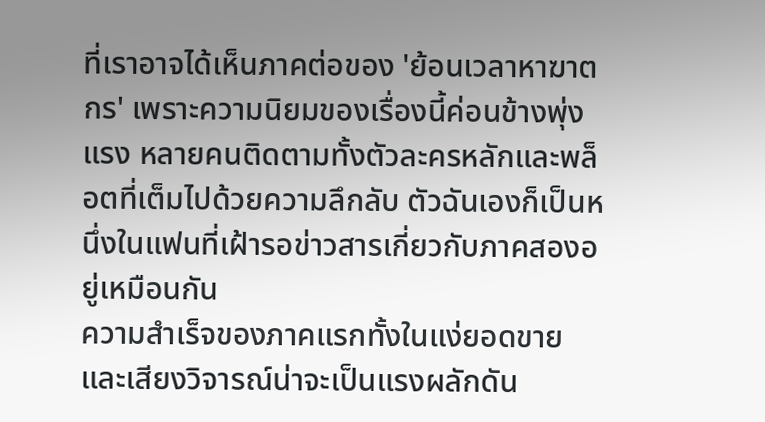ที่เราอาจได้เห็นภาคต่อของ 'ย้อนเวลาหาฆาตกร' เพราะความนิยมของเรื่องนี้ค่อนข้างพุ่งแรง หลายคนติดตามทั้งตัวละครหลักและพล็อตที่เต็มไปด้วยความลึกลับ ตัวฉันเองก็เป็นหนึ่งในแฟนที่เฝ้ารอข่าวสารเกี่ยวกับภาคสองอยู่เหมือนกัน
ความสำเร็จของภาคแรกทั้งในแง่ยอดขายและเสียงวิจารณ์น่าจะเป็นแรงผลักดัน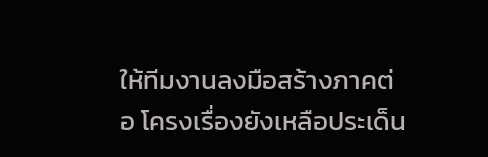ให้ทีมงานลงมือสร้างภาคต่อ โครงเรื่องยังเหลือประเด็น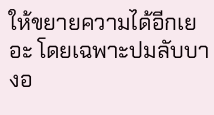ให้ขยายความได้อีกเยอะ โดยเฉพาะปมลับบางอ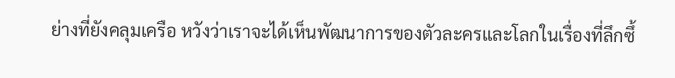ย่างที่ยังคลุมเครือ หวังว่าเราจะได้เห็นพัฒนาการของตัวละครและโลกในเรื่องที่ลึกซึ้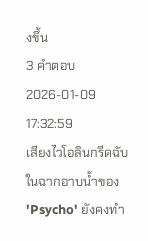งขึ้น
3 คำตอบ2026-01-09 17:32:59
เสียงไวโอลินกรีดฉับในฉากอาบน้ำของ 'Psycho' ยังคงทำ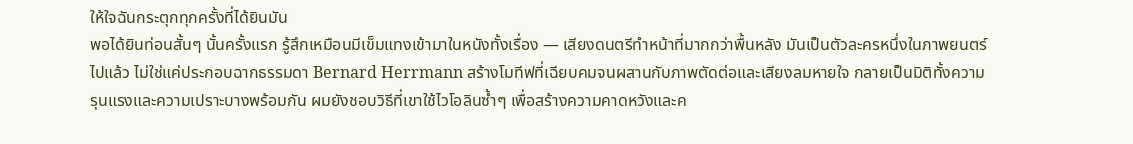ให้ใจฉันกระตุกทุกครั้งที่ได้ยินมัน
พอได้ยินท่อนสั้นๆ นั้นครั้งแรก รู้สึกเหมือนมีเข็มแทงเข้ามาในหนังทั้งเรื่อง — เสียงดนตรีทำหน้าที่มากกว่าพื้นหลัง มันเป็นตัวละครหนึ่งในภาพยนตร์ไปแล้ว ไม่ใช่แค่ประกอบฉากธรรมดา Bernard Herrmann สร้างโมทีฟที่เฉียบคมจนผสานกับภาพตัดต่อและเสียงลมหายใจ กลายเป็นมิติทั้งความรุนแรงและความเปราะบางพร้อมกัน ผมยังชอบวิธีที่เขาใช้ไวโอลินซ้ำๆ เพื่อสร้างความคาดหวังและค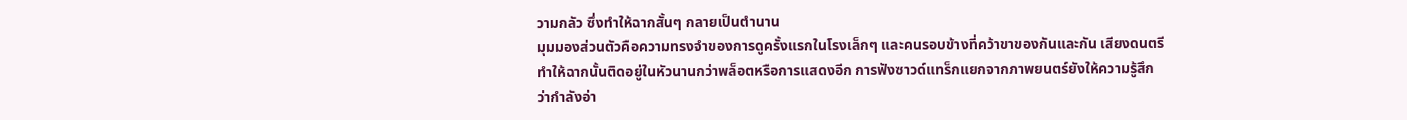วามกลัว ซึ่งทำให้ฉากสั้นๆ กลายเป็นตำนาน
มุมมองส่วนตัวคือความทรงจำของการดูครั้งแรกในโรงเล็กๆ และคนรอบข้างที่คว้าขาของกันและกัน เสียงดนตรีทำให้ฉากนั้นติดอยู่ในหัวนานกว่าพล็อตหรือการแสดงอีก การฟังซาวด์แทร็กแยกจากภาพยนตร์ยังให้ความรู้สึกว่ากำลังอ่า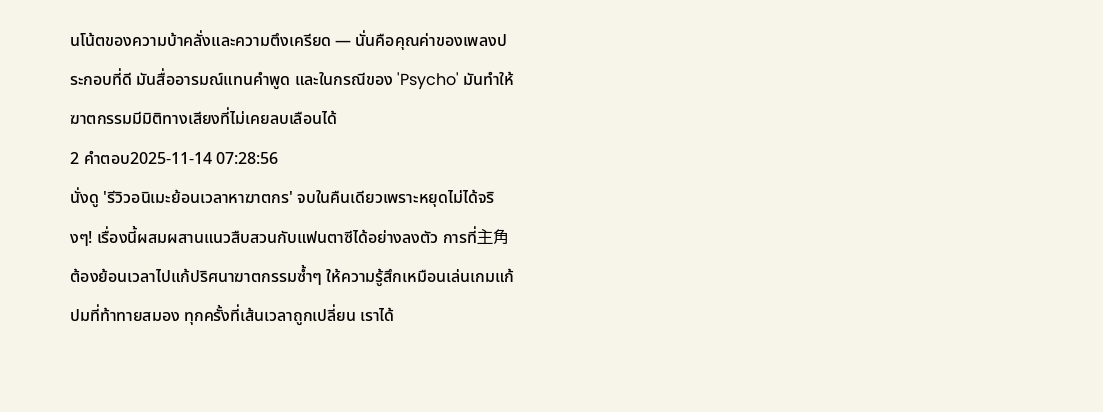นโน้ตของความบ้าคลั่งและความตึงเครียด — นั่นคือคุณค่าของเพลงประกอบที่ดี มันสื่ออารมณ์แทนคำพูด และในกรณีของ 'Psycho' มันทำให้ฆาตกรรมมีมิติทางเสียงที่ไม่เคยลบเลือนได้
2 คำตอบ2025-11-14 07:28:56
นั่งดู 'รีวิวอนิเมะย้อนเวลาหาฆาตกร' จบในคืนเดียวเพราะหยุดไม่ได้จริงๆ! เรื่องนี้ผสมผสานแนวสืบสวนกับแฟนตาซีได้อย่างลงตัว การที่主角ต้องย้อนเวลาไปแก้ปริศนาฆาตกรรมซ้ำๆ ให้ความรู้สึกเหมือนเล่นเกมแก้ปมที่ท้าทายสมอง ทุกครั้งที่เส้นเวลาถูกเปลี่ยน เราได้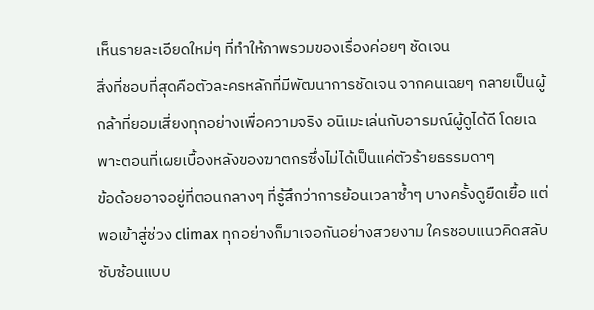เห็นรายละเอียดใหม่ๆ ที่ทำให้ภาพรวมของเรื่องค่อยๆ ชัดเจน
สิ่งที่ชอบที่สุดคือตัวละครหลักที่มีพัฒนาการชัดเจน จากคนเฉยๆ กลายเป็นผู้กล้าที่ยอมเสี่ยงทุกอย่างเพื่อความจริง อนิเมะเล่นกับอารมณ์ผู้ดูได้ดี โดยเฉพาะตอนที่เผยเบื้องหลังของฆาตกรซึ่งไม่ได้เป็นแค่ตัวร้ายธรรมดาๆ
ข้อด้อยอาจอยู่ที่ตอนกลางๆ ที่รู้สึกว่าการย้อนเวลาซ้ำๆ บางครั้งดูยืดเยื้อ แต่พอเข้าสู่ช่วง climax ทุกอย่างก็มาเจอกันอย่างสวยงาม ใครชอบแนวคิดสลับซับซ้อนแบบ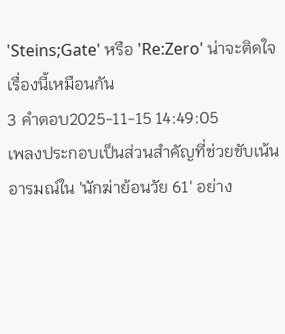'Steins;Gate' หรือ 'Re:Zero' น่าจะติดใจเรื่องนี้เหมือนกัน
3 คำตอบ2025-11-15 14:49:05
เพลงประกอบเป็นส่วนสำคัญที่ช่วยขับเน้นอารมณ์ใน 'นักฆ่าย้อนวัย 61' อย่าง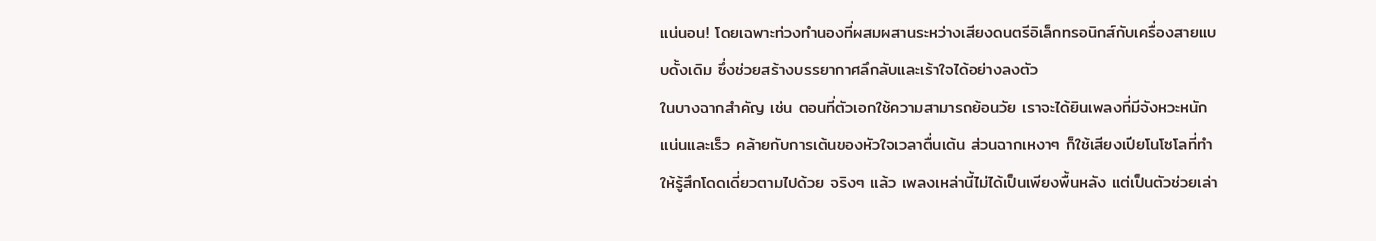แน่นอน! โดยเฉพาะท่วงทำนองที่ผสมผสานระหว่างเสียงดนตรีอิเล็กทรอนิกส์กับเครื่องสายแบบดั้งเดิม ซึ่งช่วยสร้างบรรยากาศลึกลับและเร้าใจได้อย่างลงตัว
ในบางฉากสำคัญ เช่น ตอนที่ตัวเอกใช้ความสามารถย้อนวัย เราจะได้ยินเพลงที่มีจังหวะหนักแน่นและเร็ว คล้ายกับการเต้นของหัวใจเวลาตื่นเต้น ส่วนฉากเหงาๆ ก็ใช้เสียงเปียโนโซโลที่ทำให้รู้สึกโดดเดี่ยวตามไปด้วย จริงๆ แล้ว เพลงเหล่านี้ไม่ได้เป็นเพียงพื้นหลัง แต่เป็นตัวช่วยเล่า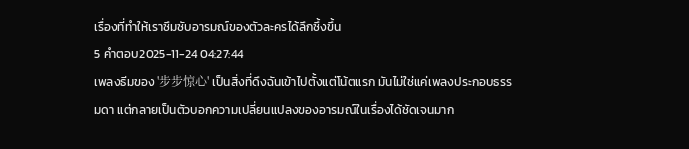เรื่องที่ทำให้เราซึมซับอารมณ์ของตัวละครได้ลึกซึ้งขึ้น
5 คำตอบ2025-11-24 04:27:44
เพลงธีมของ '步步惊心' เป็นสิ่งที่ดึงฉันเข้าไปตั้งแต่โน้ตแรก มันไม่ใช่แค่เพลงประกอบธรรมดา แต่กลายเป็นตัวบอกความเปลี่ยนแปลงของอารมณ์ในเรื่องได้ชัดเจนมาก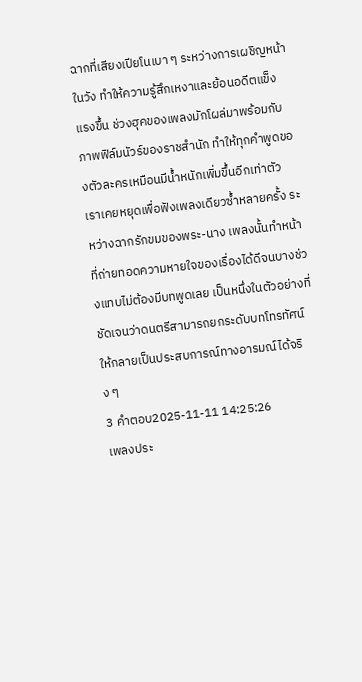ฉากที่เสียงเปียโนเบา ๆ ระหว่างการเผชิญหน้าในวัง ทำให้ความรู้สึกเหงาและย้อนอดีตแข็งแรงขึ้น ช่วงฮุคของเพลงมักโผล่มาพร้อมกับภาพฟิล์มนัวร์ของราชสำนัก ทำให้ทุกคำพูดของตัวละครเหมือนมีน้ำหนักเพิ่มขึ้นอีกเท่าตัว
เราเคยหยุดเพื่อฟังเพลงเดียวซ้ำหลายครั้ง ระหว่างฉากรักขมของพระ-นาง เพลงนั้นทำหน้าที่ถ่ายทอดความหายใจของเรื่องได้ดีจนบางช่วงแทบไม่ต้องมีบทพูดเลย เป็นหนึ่งในตัวอย่างที่ชัดเจนว่าดนตรีสามารถยกระดับบทโทรทัศน์ให้กลายเป็นประสบการณ์ทางอารมณ์ได้จริง ๆ
3 คำตอบ2025-11-11 14:25:26
เพลงประ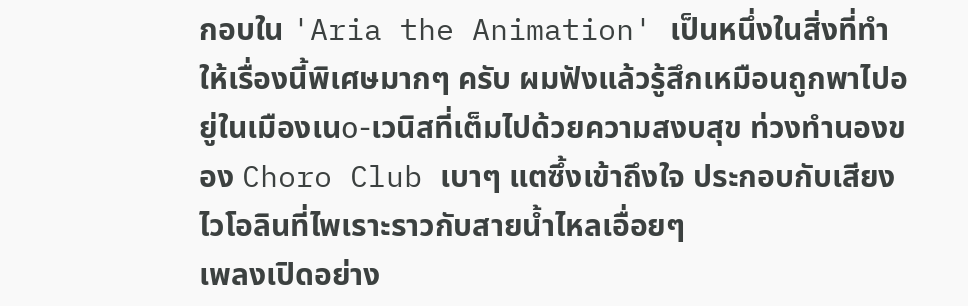กอบใน 'Aria the Animation' เป็นหนึ่งในสิ่งที่ทำให้เรื่องนี้พิเศษมากๆ ครับ ผมฟังแล้วรู้สึกเหมือนถูกพาไปอยู่ในเมืองเนо-เวนิสที่เต็มไปด้วยความสงบสุข ท่วงทำนองของ Choro Club เบาๆ แตซึ้งเข้าถึงใจ ประกอบกับเสียงไวโอลินที่ไพเราะราวกับสายน้ำไหลเอื่อยๆ
เพลงเปิดอย่าง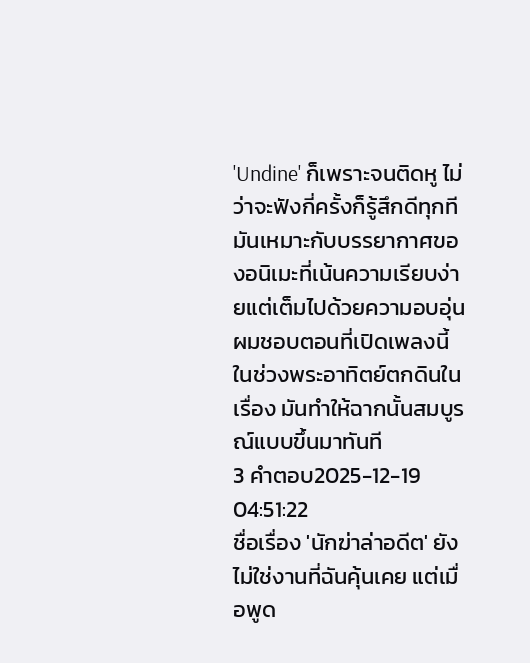'Undine' ก็เพราะจนติดหู ไม่ว่าจะฟังกี่ครั้งก็รู้สึกดีทุกที มันเหมาะกับบรรยากาศของอนิเมะที่เน้นความเรียบง่ายแต่เต็มไปด้วยความอบอุ่น ผมชอบตอนที่เปิดเพลงนี้ในช่วงพระอาทิตย์ตกดินในเรื่อง มันทำให้ฉากนั้นสมบูรณ์แบบขึ้นมาทันที
3 คำตอบ2025-12-19 04:51:22
ชื่อเรื่อง 'นักฆ่าล่าอดีต' ยังไม่ใช่งานที่ฉันคุ้นเคย แต่เมื่อพูด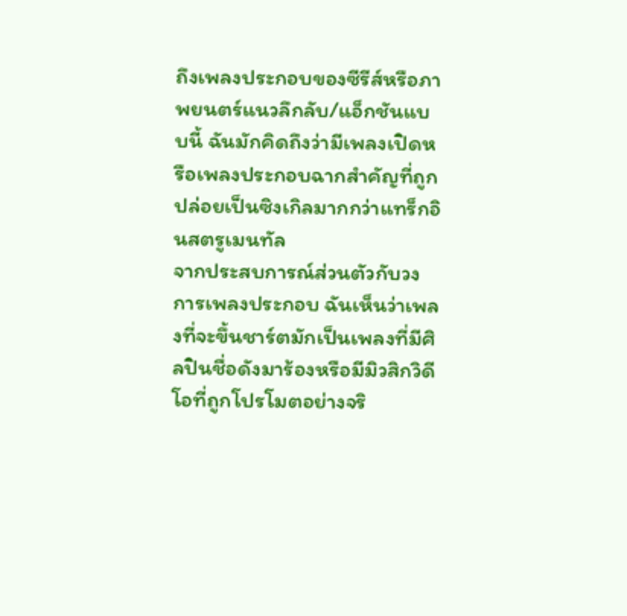ถึงเพลงประกอบของซีรีส์หรือภาพยนตร์แนวลึกลับ/แอ็กชันแบบนี้ ฉันมักคิดถึงว่ามีเพลงเปิดหรือเพลงประกอบฉากสำคัญที่ถูกปล่อยเป็นซิงเกิลมากกว่าแทร็กอินสตรูเมนทัล
จากประสบการณ์ส่วนตัวกับวงการเพลงประกอบ ฉันเห็นว่าเพลงที่จะขึ้นชาร์ตมักเป็นเพลงที่มีศิลปินชื่อดังมาร้องหรือมีมิวสิกวิดีโอที่ถูกโปรโมตอย่างจริ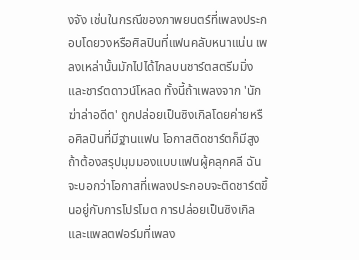งจัง เช่นในกรณีของภาพยนตร์ที่เพลงประกอบโดยวงหรือศิลปินที่แฟนคลับหนาแน่น เพลงเหล่านั้นมักไปได้ไกลบนชาร์ตสตรีมมิ่งและชาร์ตดาวน์โหลด ทั้งนี้ถ้าเพลงจาก 'นักฆ่าล่าอดีต' ถูกปล่อยเป็นซิงเกิลโดยค่ายหรือศิลปินที่มีฐานแฟน โอกาสติดชาร์ตก็มีสูง
ถ้าต้องสรุปมุมมองแบบแฟนผู้คลุกคลี ฉันจะบอกว่าโอกาสที่เพลงประกอบจะติดชาร์ตขึ้นอยู่กับการโปรโมต การปล่อยเป็นซิงเกิล และแพลตฟอร์มที่เพลง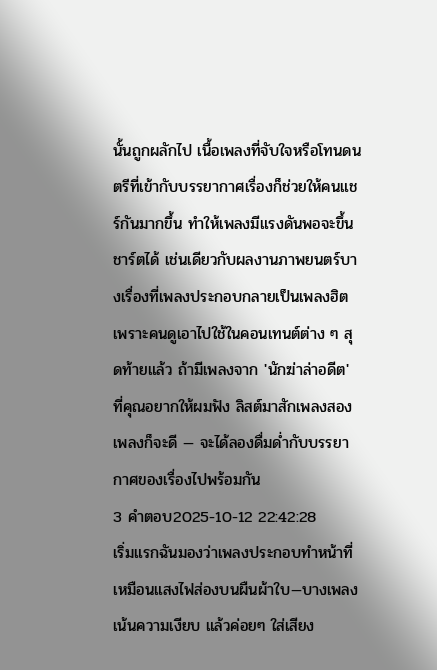นั้นถูกผลักไป เนื้อเพลงที่จับใจหรือโทนดนตรีที่เข้ากับบรรยากาศเรื่องก็ช่วยให้คนแชร์กันมากขึ้น ทำให้เพลงมีแรงดันพอจะขึ้นชาร์ตได้ เช่นเดียวกับผลงานภาพยนตร์บางเรื่องที่เพลงประกอบกลายเป็นเพลงฮิตเพราะคนดูเอาไปใช้ในคอนเทนต์ต่าง ๆ สุดท้ายแล้ว ถ้ามีเพลงจาก 'นักฆ่าล่าอดีต' ที่คุณอยากให้ผมฟัง ลิสต์มาสักเพลงสองเพลงก็จะดี — จะได้ลองดื่มด่ำกับบรรยากาศของเรื่องไปพร้อมกัน
3 คำตอบ2025-10-12 22:42:28
เริ่มแรกฉันมองว่าเพลงประกอบทำหน้าที่เหมือนแสงไฟส่องบนผืนผ้าใบ—บางเพลงเน้นความเงียบ แล้วค่อยๆ ใส่เสียง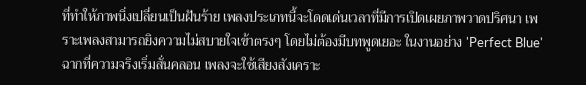ที่ทำให้ภาพนิ่งเปลี่ยนเป็นฝันร้าย เพลงประเภทนี้จะโดดเด่นเวลาที่มีการเปิดเผยภาพวาดปริศนา เพราะเพลงสามารถยิงความไม่สบายใจเข้าตรงๆ โดยไม่ต้องมีบทพูดเยอะ ในงานอย่าง 'Perfect Blue' ฉากที่ความจริงเริ่มสั่นคลอน เพลงจะใช้เสียงสังเคราะ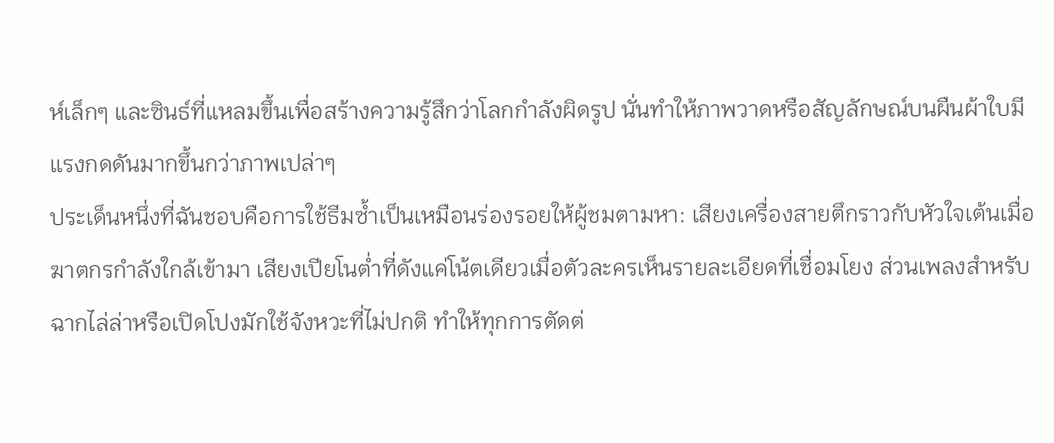ห์เล็กๆ และซินธ์ที่แหลมขึ้นเพื่อสร้างความรู้สึกว่าโลกกำลังผิดรูป นั่นทำให้ภาพวาดหรือสัญลักษณ์บนผืนผ้าใบมีแรงกดดันมากขึ้นกว่าภาพเปล่าๆ
ประเด็นหนึ่งที่ฉันชอบคือการใช้ธีมซ้ำเป็นเหมือนร่องรอยให้ผู้ชมตามหา: เสียงเครื่องสายตึกราวกับหัวใจเต้นเมื่อฆาตกรกำลังใกล้เข้ามา เสียงเปียโนต่ำที่ดังแค่โน้ตเดียวเมื่อตัวละครเห็นรายละเอียดที่เชื่อมโยง ส่วนเพลงสำหรับฉากไล่ล่าหรือเปิดโปงมักใช้จังหวะที่ไม่ปกติ ทำให้ทุกการตัดต่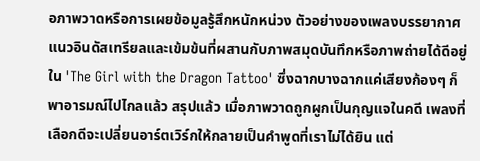อภาพวาดหรือการเผยข้อมูลรู้สึกหนักหน่วง ตัวอย่างของเพลงบรรยากาศแนวอินดัสเทรียลและเข้มข้นที่ผสานกับภาพสมุดบันทึกหรือภาพถ่ายได้ดีอยู่ใน 'The Girl with the Dragon Tattoo' ซึ่งฉากบางฉากแค่เสียงก้องๆ ก็พาอารมณ์ไปไกลแล้ว สรุปแล้ว เมื่อภาพวาดถูกผูกเป็นกุญแจในคดี เพลงที่เลือกดีจะเปลี่ยนอาร์ตเวิร์กให้กลายเป็นคำพูดที่เราไม่ได้ยิน แต่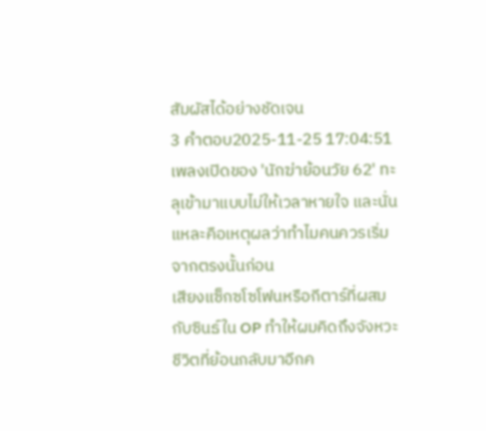สัมผัสได้อย่างชัดเจน
3 คำตอบ2025-11-25 17:04:51
เพลงเปิดของ 'นักฆ่าย้อนวัย 62' ทะลุเข้ามาแบบไม่ให้เวลาหายใจ และนั่นแหละคือเหตุผลว่าทำไมคนควรเริ่มจากตรงนั้นก่อน
เสียงแซ็กซโซโฟนหรือกีตาร์ที่ผสมกับซินธ์ใน OP ทำให้ผมคิดถึงจังหวะชีวิตที่ย้อนกลับมาอีกค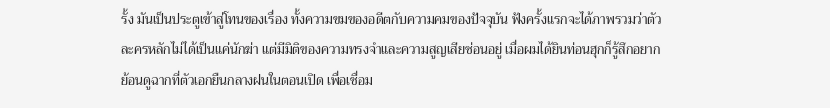รั้ง มันเป็นประตูเข้าสู่โทนของเรื่อง ทั้งความขมของอดีตกับความคมของปัจจุบัน ฟังครั้งแรกจะได้ภาพรวมว่าตัวละครหลักไม่ได้เป็นแค่นักฆ่า แต่มีมิติของความทรงจำและความสูญเสียซ่อนอยู่ เมื่อผมได้ยินท่อนฮุกก็รู้สึกอยากย้อนดูฉากที่ตัวเอกยืนกลางฝนในตอนเปิด เพื่อเชื่อม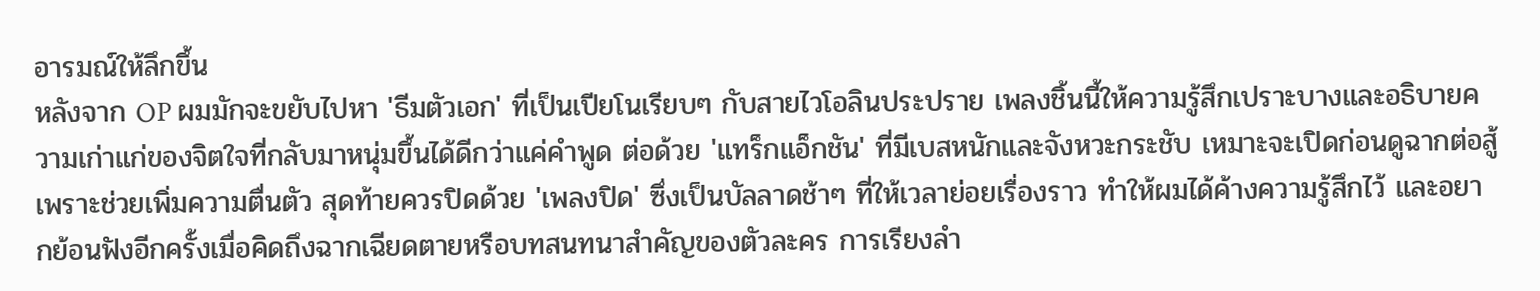อารมณ์ให้ลึกขึ้น
หลังจาก OP ผมมักจะขยับไปหา 'ธีมตัวเอก' ที่เป็นเปียโนเรียบๆ กับสายไวโอลินประปราย เพลงชิ้นนี้ให้ความรู้สึกเปราะบางและอธิบายความเก่าแก่ของจิตใจที่กลับมาหนุ่มขึ้นได้ดีกว่าแค่คำพูด ต่อด้วย 'แทร็กแอ็กชัน' ที่มีเบสหนักและจังหวะกระชับ เหมาะจะเปิดก่อนดูฉากต่อสู้เพราะช่วยเพิ่มความตื่นตัว สุดท้ายควรปิดด้วย 'เพลงปิด' ซึ่งเป็นบัลลาดช้าๆ ที่ให้เวลาย่อยเรื่องราว ทำให้ผมได้ค้างความรู้สึกไว้ และอยากย้อนฟังอีกครั้งเมื่อคิดถึงฉากเฉียดตายหรือบทสนทนาสำคัญของตัวละคร การเรียงลำ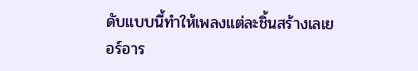ดับแบบนี้ทำให้เพลงแต่ละชิ้นสร้างเลเยอร์อาร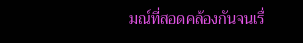มณ์ที่สอดคล้องกันจนเรื่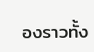องราวทั้ง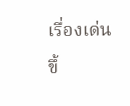เรื่องเด่นขึ้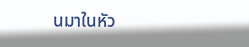นมาในหัว